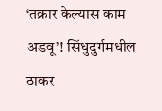‘तक्रार केल्यास काम अडवू’! सिंधुदुर्गमधील ठाकर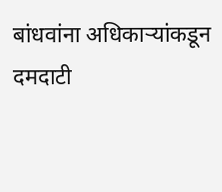बांधवांना अधिकाऱ्यांकडून दमदाटी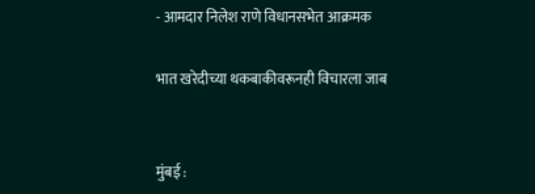- आमदार निलेश राणे विधानसभेत आक्रमक

भात खरेदीच्या थकबाकीवरूनही विचारला जाब


मुंबई :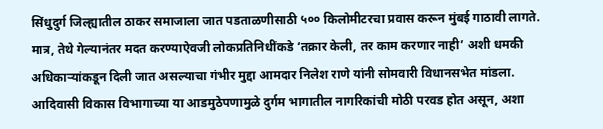सिंधुदुर्ग जिल्ह्यातील ठाकर समाजाला जात पडताळणीसाठी ५०० किलोमीटरचा प्रवास करून मुंबई गाठावी लागते. मात्र, तेथे गेल्यानंतर मदत करण्याऐवजी लोकप्रतिनिधींकडे ‘तक्रार केली, तर काम करणार नाही’ अशी धमकी अधिकाऱ्यांकडून दिली जात असल्याचा गंभीर मुद्दा आमदार निलेश राणे यांनी सोमवारी विधानसभेत मांडला. आदिवासी विकास विभागाच्या या आडमुठेपणामुळे दुर्गम भागातील नागरिकांची मोठी परवड होत असून, अशा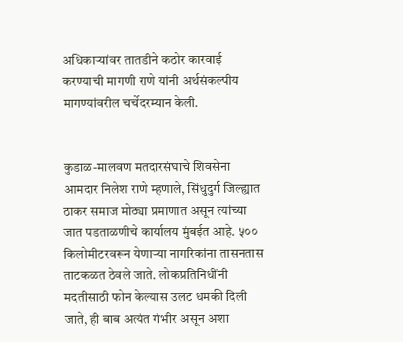अधिकाऱ्यांवर तातडीने कठोर कारवाई करण्याची मागणी राणे यांनी अर्थसंकल्पीय मागण्यांवरील चर्चेदरम्यान केली.


कुडाळ-मालवण मतदारसंघाचे शिवसेना आमदार निलेश राणे म्हणाले, सिंधुदुर्ग जिल्ह्यात ठाकर समाज मोठ्या प्रमाणात असून त्यांच्या जात पडताळणीचे कार्यालय मुंबईत आहे. ५०० किलोमीटरवरून येणाऱ्या नागरिकांना तासनतास ताटकळत ठेवले जाते. लोकप्रतिनिधींनी मदतीसाठी फोन केल्यास उलट धमकी दिली जाते, ही बाब अत्यंत गंभीर असून अशा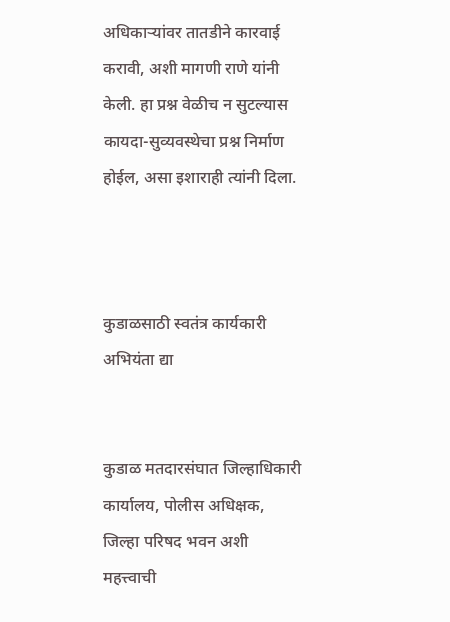अधिकाऱ्यांवर तातडीने कारवाई करावी, अशी मागणी राणे यांनी केली. हा प्रश्न वेळीच न सुटल्यास कायदा-सुव्यवस्थेचा प्रश्न निर्माण होईल, असा इशाराही त्यांनी दिला.



कुडाळसाठी स्वतंत्र कार्यकारी अभियंता द्या


कुडाळ मतदारसंघात जिल्हाधिकारी कार्यालय, पोलीस अधिक्षक, जिल्हा परिषद भवन अशी महत्त्वाची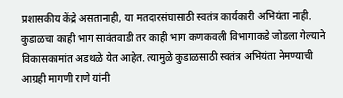प्रशासकीय केंद्रे असतानाही, या मतदारसंघासाठी स्वतंत्र कार्यकारी अभियंता नाही. कुडाळचा काही भाग सावंतवाडी तर काही भाग कणकवली विभागाकडे जोडला गेल्याने विकासकामांत अडथळे येत आहेत. त्यामुळे कुडाळसाठी स्वतंत्र अभियंता नेमण्याची आग्रही मागणी राणे यांनी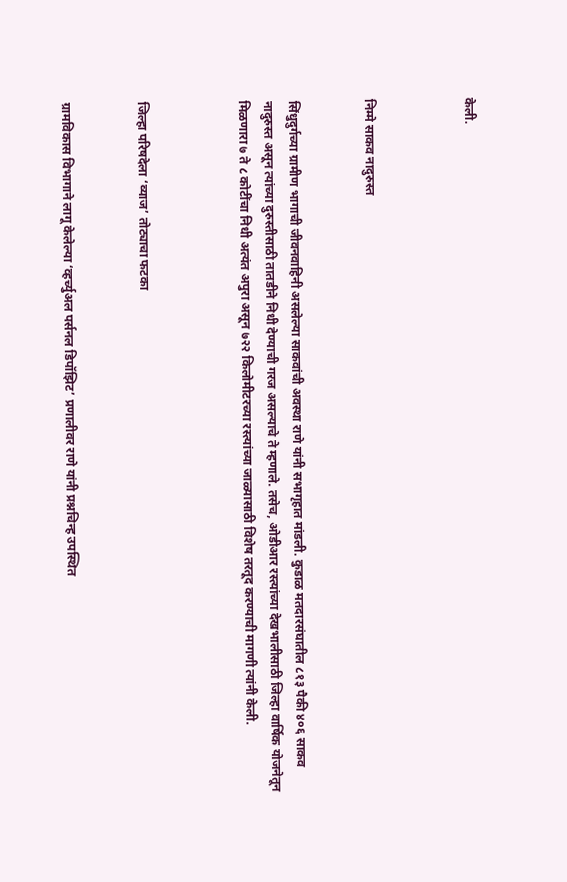केली.



निम्मे साकव नादुरुस्त


सिंधुदुर्गच्या ग्रामीण भागाची जीवनवाहिनी असलेल्या साकवांची अवस्था राणे यांनी सभागृहात मांडली. कुडाळ मतदारसंघातील ८१३ पैकी ४०६ साकव नादुरुस्त असून त्यांच्या दुरुस्तीसाठी तातडीने निधी देण्याची गरज असल्याचे ते म्हणाले. तसेच, ओडीआर रस्त्यांच्या देखभालीसाठी जिल्हा वार्षिक योजनेतून मिळणारा ७ ते ८ कोटींचा निधी अत्यंत अपुरा असून ७२२ किलोमीटरच्या रस्त्यांच्या जाळ्यासाठी विशेष तरतूद करण्याची मागणी त्यांनी केली.



जिल्हा परिषदेला ‘व्याज’ तोट्याचा फटका


ग्रामविकास विभागाने लागू केलेल्या ‘व्हर्च्युअल पर्सनल डिपॉझिट’ प्रणालीवर राणे यांनी प्रश्नचिन्ह उपस्थित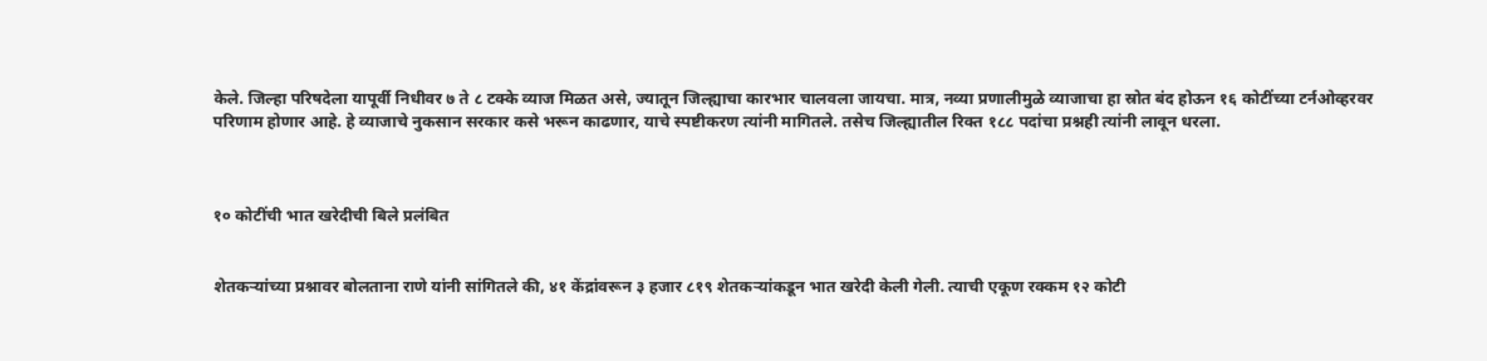केले. जिल्हा परिषदेला यापूर्वी निधीवर ७ ते ८ टक्के व्याज मिळत असे, ज्यातून जिल्ह्याचा कारभार चालवला जायचा. मात्र, नव्या प्रणालीमुळे व्याजाचा हा स्रोत बंद होऊन १६ कोटींच्या टर्नओव्हरवर परिणाम होणार आहे. हे व्याजाचे नुकसान सरकार कसे भरून काढणार, याचे स्पष्टीकरण त्यांनी मागितले. तसेच जिल्ह्यातील रिक्त १८८ पदांचा प्रश्नही त्यांनी लावून धरला.



१० कोटींची भात खरेदीची बिले प्रलंबित


शेतकऱ्यांच्या प्रश्नावर बोलताना राणे यांनी सांगितले की, ४१ केंद्रांवरून ३ हजार ८१९ शेतकऱ्यांकडून भात खरेदी केली गेली. त्याची एकूण रक्कम १२ कोटी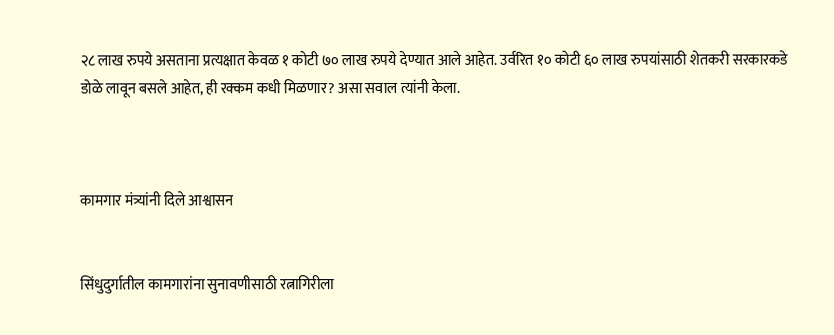२८ लाख रुपये असताना प्रत्यक्षात केवळ १ कोटी ७० लाख रुपये देण्यात आले आहेत. उर्वरित १० कोटी ६० लाख रुपयांसाठी शेतकरी सरकारकडे डोळे लावून बसले आहेत, ही रक्कम कधी मिळणार? असा सवाल त्यांनी केला.



कामगार मंत्र्यांनी दिले आश्वासन


सिंधुदुर्गातील कामगारांना सुनावणीसाठी रत्नागिरीला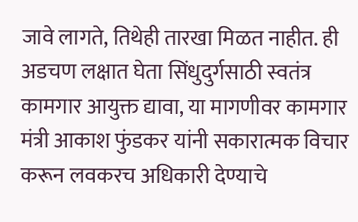जावे लागते, तिथेही तारखा मिळत नाहीत. ही अडचण लक्षात घेता सिंधुदुर्गसाठी स्वतंत्र कामगार आयुक्त द्यावा, या मागणीवर कामगार मंत्री आकाश फुंडकर यांनी सकारात्मक विचार करून लवकरच अधिकारी देण्याचे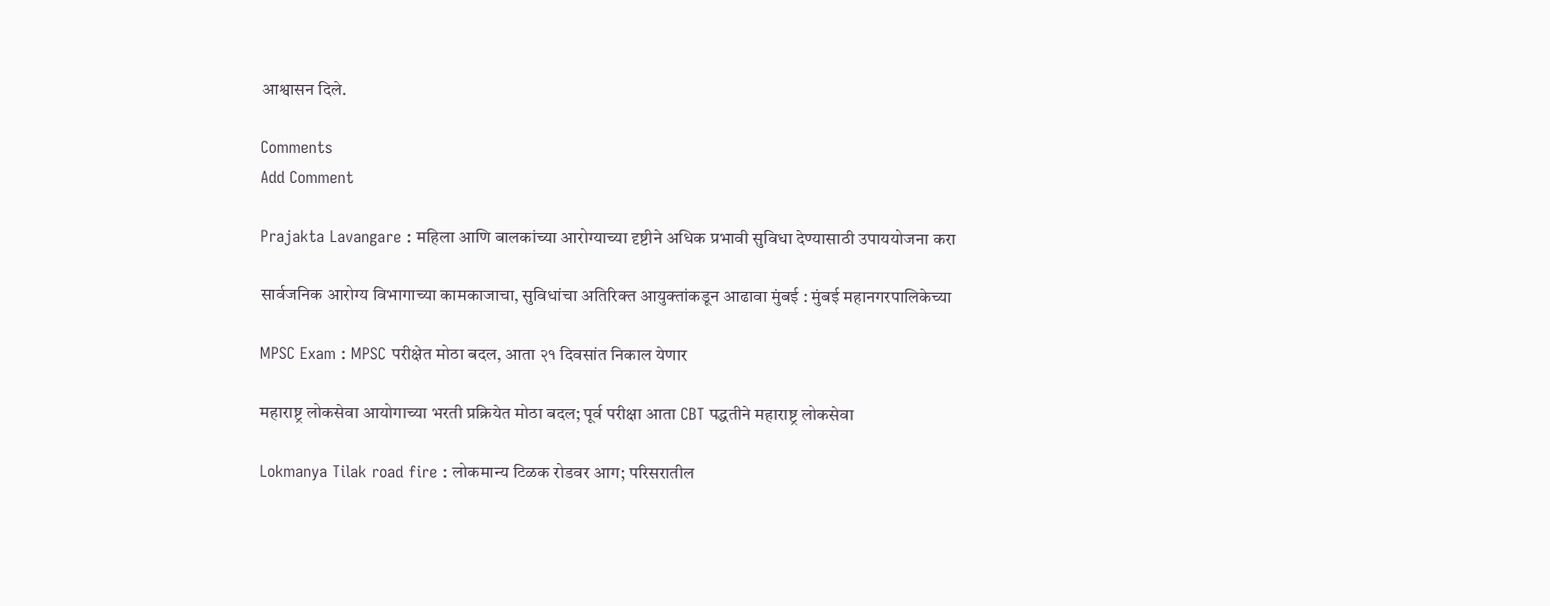आश्वासन दिले.

Comments
Add Comment

Prajakta Lavangare : महिला आणि बालकांच्या आरोग्याच्या दृष्टीने अधिक प्रभावी सुविधा देण्यासाठी उपाययोजना करा

सार्वजनिक आरोग्य विभागाच्या कामकाजाचा, सुविधांचा अतिरिक्त आयुक्तांकडून आढावा मुंबई : मुंबई महानगरपालिकेच्या

MPSC Exam : MPSC परीक्षेत मोठा बदल, आता २१ दिवसांत निकाल येणार

महाराष्ट्र लोकसेवा आयोगाच्या भरती प्रक्रियेत मोठा बदल; पूर्व परीक्षा आता CBT पद्धतीने महाराष्ट्र लोकसेवा

Lokmanya Tilak road fire : लोकमान्य टिळक रोडवर आग; परिसरातील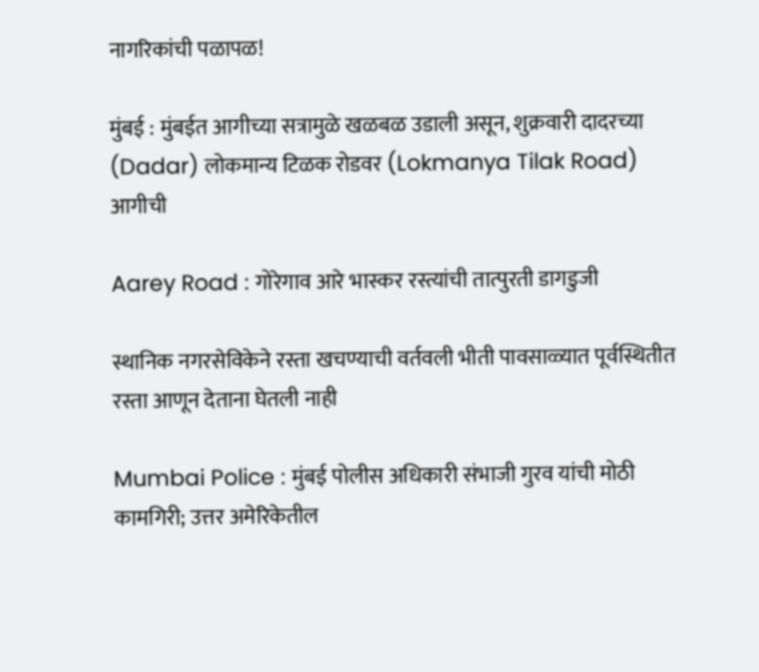नागरिकांची पळापळ!

मुंबई : मुंबईत आगीच्या सत्रामुळे खळबळ उडाली असून, शुक्रवारी दादरच्या (Dadar) लोकमान्य टिळक रोडवर (Lokmanya Tilak Road) आगीची

Aarey Road : गोरेगाव आरे भास्कर रस्त्यांची तात्पुरती डागडुजी

स्थानिक नगरसेविकेने रस्ता खचण्याची वर्तवली भीती पावसाळ्यात पूर्वस्थितीत रस्ता आणून देताना घेतली नाही

Mumbai Police : मुंबई पोलीस अधिकारी संभाजी गुरव यांची मोठी कामगिरी; उत्तर अमेरिकेतील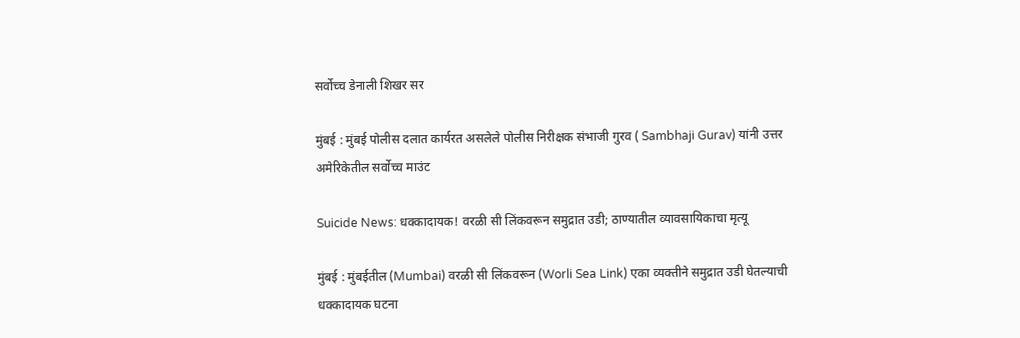सर्वोच्च डेनाली शिखर सर

मुंबई : मुंबई पोलीस दलात कार्यरत असलेले पोलीस निरीक्षक संभाजी गुरव ( Sambhaji Gurav) यांनी उत्तर अमेरिकेतील सर्वोच्च माउंट

Suicide News: धक्कादायक! वरळी सी लिंकवरून समुद्रात उडी; ठाण्यातील व्यावसायिकाचा मृत्यू

मुंबई : मुंबईतील (Mumbai) वरळी सी लिंकवरून (Worli Sea Link) एका व्यक्तीने समुद्रात उडी घेतल्याची धक्कादायक घटना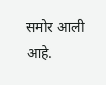समोर आली आहे.